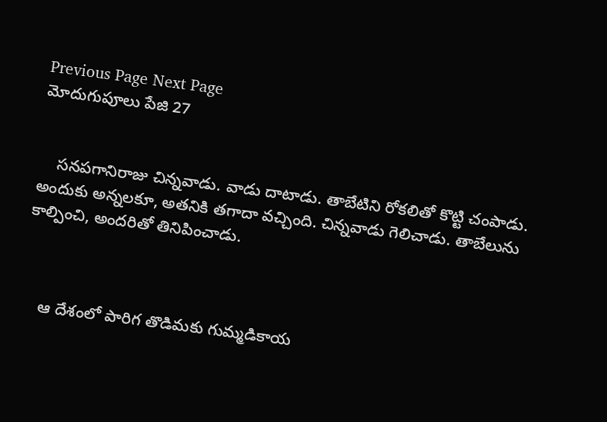Previous Page Next Page
మోదుగుపూలు పేజి 27


    సనపగానిరాజు చిన్నవాడు. వాడు దాటాడు. తాబేటిని రోకలితో కొట్టి చంపాడు. అందుకు అన్నలకూ, అతనికి తగాదా వచ్చింది. చిన్నవాడు గెలిచాడు. తాబేలును కాల్పించి, అందరితో తినిపించాడు.



    ఆ దేశంలో పారిగ తొడిమకు గుమ్మడికాయ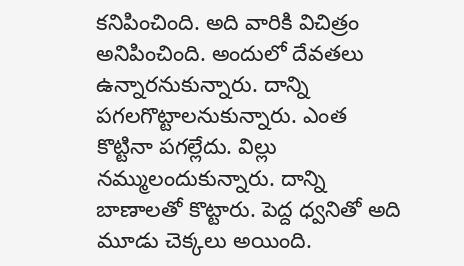కనిపించింది. అది వారికి విచిత్రం అనిపించింది. అందులో దేవతలు ఉన్నారనుకున్నారు. దాన్ని పగలగొట్టాలనుకున్నారు. ఎంత కొట్టినా పగల్లేదు. విల్లు నమ్ములందుకున్నారు. దాన్ని బాణాలతో కొట్టారు. పెద్ద ధ్వనితో అది మూడు చెక్కలు అయింది.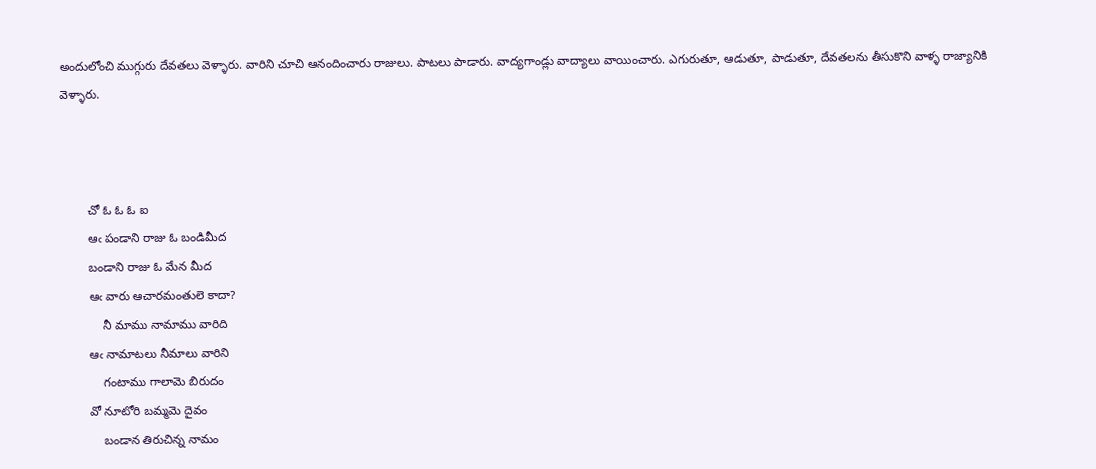అందులోంచి ముగ్గురు దేవతలు వెళ్ళారు. వారిని చూచి ఆనందించారు రాజులు. పాటలు పాడారు. వాద్యగాండ్లు వాద్యాలు వాయించారు. ఎగురుతూ, ఆడుతూ, పాడుతూ, దేవతలను తీసుకొని వాళ్ళ రాజ్యానికి వెళ్ళారు.



        చో ఓ ఓ ఓ ఐ
        ఆఁ పండాని రాజు ఓ బండిమీద
        బండాని రాజు ఓ మేన మీద
        ఆఁ వారు ఆచారమంతులె కాదా?
            నీ మాము నామాము వారిది
        ఆఁ నామాటలు నీమాలు వారిని
            గంటాము గాలామె బిరుదం
        వో నూటోరి బమ్మమె దైవం
            బండాన తిరుచిన్న నామం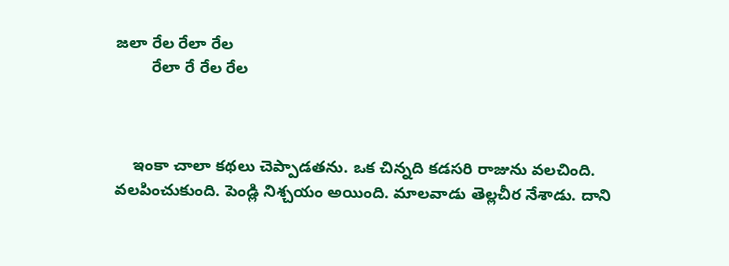జలా రేల రేలా రేల
        రేలా రే రేల రేల



    ఇంకా చాలా కథలు చెప్పాడతను. ఒక చిన్నది కడసరి రాజును వలచింది. వలపించుకుంది. పెండ్లి నిశ్చయం అయింది. మాలవాడు తెల్లచీర నేశాడు. దాని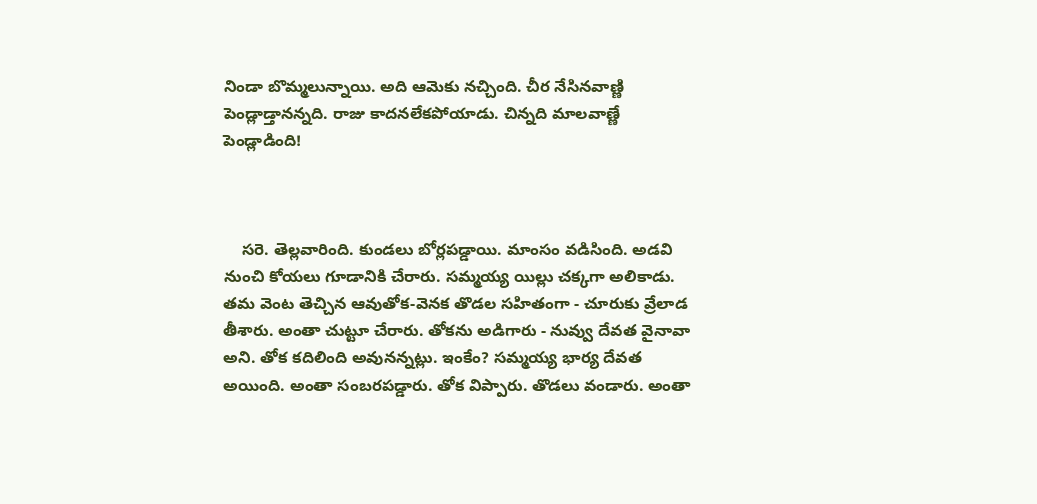నిండా బొమ్మలున్నాయి. అది ఆమెకు నచ్చింది. చీర నేసినవాణ్ణి పెండ్లాడ్తానన్నది. రాజు కాదనలేకపోయాడు. చిన్నది మాలవాణ్ణే పెండ్లాడింది!



    సరె. తెల్లవారింది. కుండలు బోర్లపడ్డాయి. మాంసం వడిసింది. అడవి నుంచి కోయలు గూడానికి చేరారు. సమ్మయ్య యిల్లు చక్కగా అలికాడు. తమ వెంట తెచ్చిన ఆవుతోక-వెనక తొడల సహితంగా - చూరుకు వ్రేలాడ తీశారు. అంతా చుట్టూ చేరారు. తోకను అడిగారు - నువ్వు దేవత వైనావా అని. తోక కదిలింది అవునన్నట్లు. ఇంకేం? సమ్మయ్య భార్య దేవత అయింది. అంతా సంబరపడ్డారు. తోక విప్పారు. తొడలు వండారు. అంతా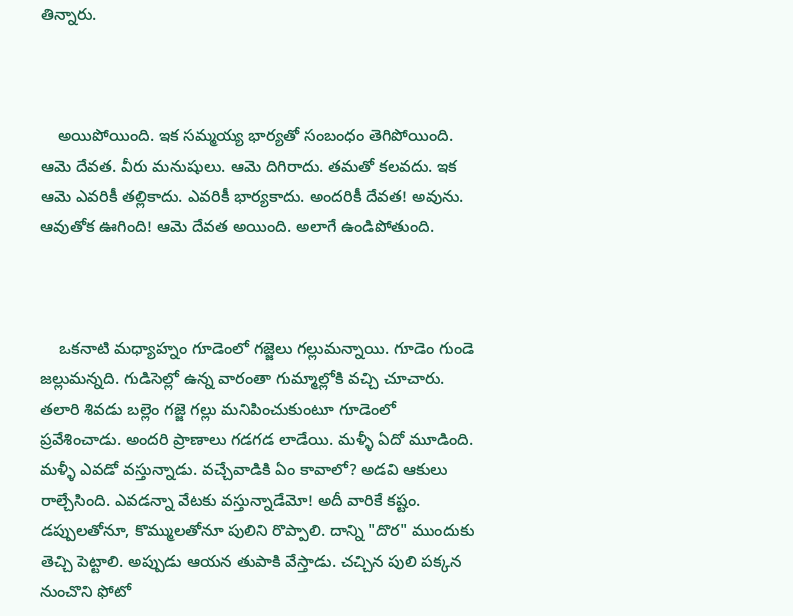తిన్నారు.



    అయిపోయింది. ఇక సమ్మయ్య భార్యతో సంబంధం తెగిపోయింది. ఆమె దేవత. వీరు మనుషులు. ఆమె దిగిరాదు. తమతో కలవదు. ఇక ఆమె ఎవరికీ తల్లికాదు. ఎవరికీ భార్యకాదు. అందరికీ దేవత! అవును. ఆవుతోక ఊగింది! ఆమె దేవత అయింది. అలాగే ఉండిపోతుంది.



    ఒకనాటి మధ్యాహ్నం గూడెంలో గజ్జెలు గల్లుమన్నాయి. గూడెం గుండె జల్లుమన్నది. గుడిసెల్లో ఉన్న వారంతా గుమ్మాల్లోకి వచ్చి చూచారు. తలారి శివడు బల్లెం గజ్జె గల్లు మనిపించుకుంటూ గూడెంలో ప్రవేశించాడు. అందరి ప్రాణాలు గడగడ లాడేయి. మళ్ళీ ఏదో మూడింది. మళ్ళీ ఎవడో వస్తున్నాడు. వచ్చేవాడికి ఏం కావాలో? అడవి ఆకులు రాల్చేసింది. ఎవడన్నా వేటకు వస్తున్నాడేమో! అదీ వారికే కష్టం. డప్పులతోనూ, కొమ్ములతోనూ పులిని రొప్పాలి. దాన్ని "దొర" ముందుకు తెచ్చి పెట్టాలి. అప్పుడు ఆయన తుపాకి వేస్తాడు. చచ్చిన పులి పక్కన నుంచొని ఫోటో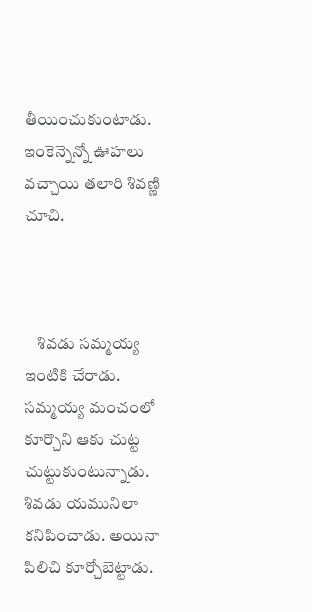తీయించుకుంటాడు. ఇంకెన్నెన్నో ఊహలు వచ్చాయి తలారి శివణ్ణి చూచి.



    శివడు సమ్మయ్య ఇంటికి చేరాడు. సమ్మయ్య మంచంలో కూర్చొని ఆకు చుట్ట చుట్టుకుంటున్నాడు. శివడు యమునిలా కనిపించాడు. అయినా పిలిచి కూర్చోబెట్టాడు.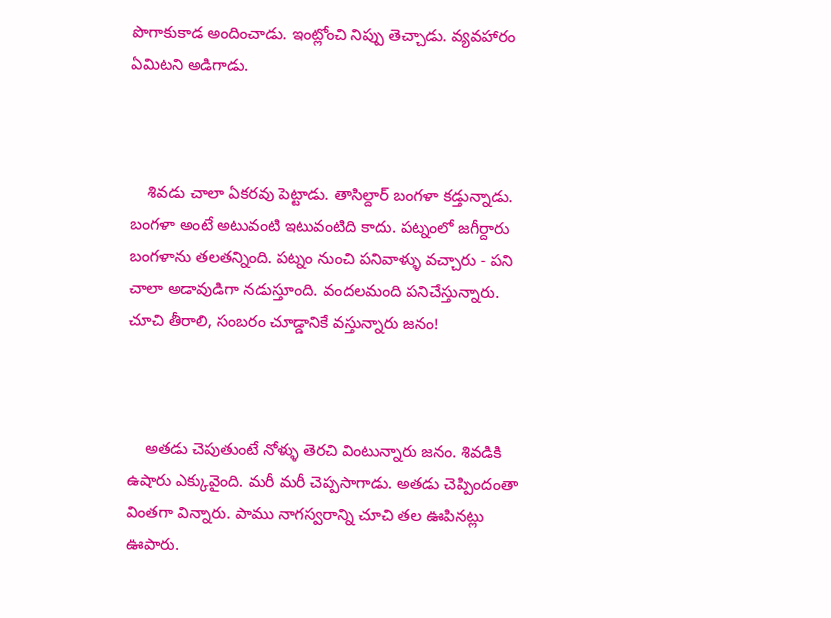పొగాకుకాడ అందించాడు. ఇంట్లోంచి నిప్పు తెచ్చాడు. వ్యవహారం ఏమిటని అడిగాడు.



    శివడు చాలా ఏకరవు పెట్టాడు. తాసిల్దార్ బంగళా కడ్తున్నాడు. బంగళా అంటే అటువంటి ఇటువంటిది కాదు. పట్నంలో జగీర్దారు బంగళాను తలతన్నింది. పట్నం నుంచి పనివాళ్ళు వచ్చారు - పని చాలా అడావుడిగా నడుస్తూంది. వందలమంది పనిచేస్తున్నారు. చూచి తీరాలి, సంబరం చూడ్డానికే వస్తున్నారు జనం!



    అతడు చెపుతుంటే నోళ్ళు తెరచి వింటున్నారు జనం. శివడికి ఉషారు ఎక్కువైంది. మరీ మరీ చెప్పసాగాడు. అతడు చెప్పిందంతా వింతగా విన్నారు. పాము నాగస్వరాన్ని చూచి తల ఊపినట్లు ఊపారు.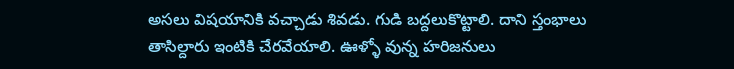అసలు విషయానికి వచ్చాడు శివడు. గుడి బద్దలుకొట్టాలి. దాని స్తంభాలు తాసిల్దారు ఇంటికి చేరవేయాలి. ఊళ్ళో వున్న హరిజనులు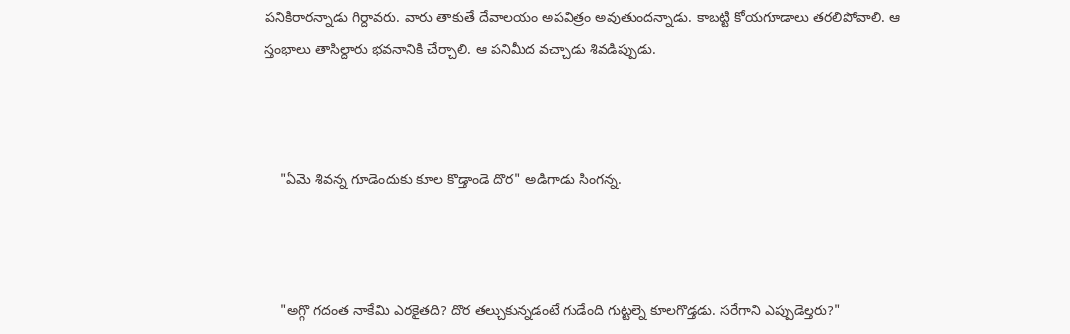పనికిరారన్నాడు గిర్దావరు. వారు తాకుతే దేవాలయం అపవిత్రం అవుతుందన్నాడు. కాబట్టి కోయగూడాలు తరలిపోవాలి. ఆ స్తంభాలు తాసిల్దారు భవనానికి చేర్చాలి. ఆ పనిమీద వచ్చాడు శివడిప్పుడు.



    "ఏమె శివన్న గూడెందుకు కూల కొడ్తాండె దొర" అడిగాడు సింగన్న.



    "అగ్గొ గదంత నాకేమి ఎరకైతది? దొర తల్చుకున్నడంటే గుడేంది గుట్టల్నె కూలగొడ్తడు. సరేగాని ఎప్పుడెల్తరు?"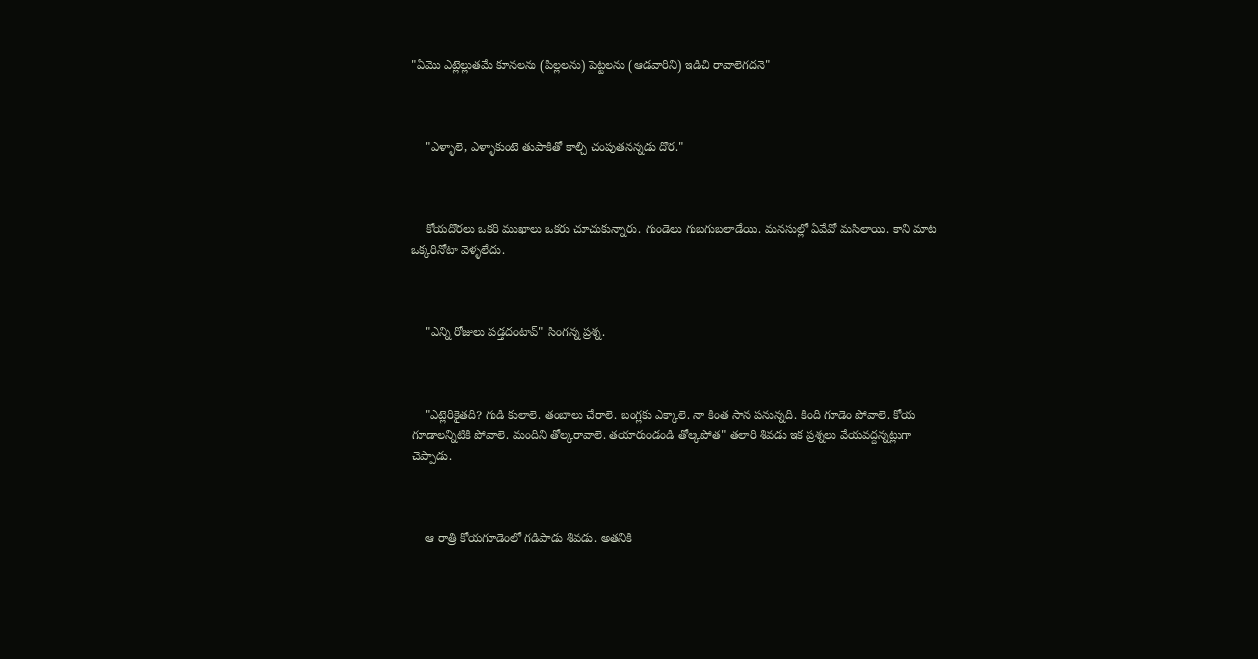"ఏమొ ఎట్లెల్లుతమే కూనలను (పిల్లలను) పెట్టలను (ఆడవారిని) ఇడిచి రావాలెగదనె"



    "ఎళ్ళాలె, ఎళ్ళాకుంటె తుపాకితో కాల్చి చంపుతనన్నడు దొర."



    కోయదొరలు ఒకరి ముఖాలు ఒకరు చూచుకున్నారు. గుండెలు గుబగుబలాడేయి. మనసుల్లో ఏవేవో మసిలాయి. కాని మాట ఒక్కరినోటా వెళ్ళలేదు.



    "ఎన్ని రోజులు పడ్తదంటావ్" సింగన్న ప్రశ్న.



    "ఎట్లెరికైతది? గుడి కులాలె. తంబాలు చేరాలె. బంగ్లకు ఎక్కాలె. నా కింత సాన పనున్నది. కింది గూడెం పోవాలె. కోయ గూడాలన్నిటికి పోవాలె. మందిని తోల్కరావాలె. తయారుండండి తోల్కపోత" తలారి శివడు ఇక ప్రశ్నలు వేయవద్దన్నట్లుగా చెప్పాడు.



    ఆ రాత్రి కోయగూడెంలో గడిపాడు శివడు. అతనికి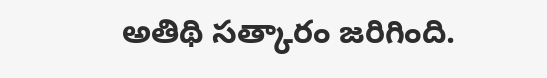అతిథి సత్కారం జరిగింది.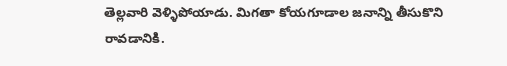తెల్లవారి వెళ్ళిపోయాడు. మిగతా కోయగూడాల జనాన్ని తీసుకొని రావడానికి.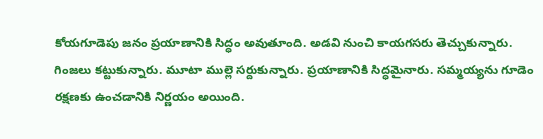కోయగూడెపు జనం ప్రయాణానికి సిద్ధం అవుతూంది. అడవి నుంచి కాయగసరు తెచ్చుకున్నారు. గింజలు కట్టుకున్నారు. మూటా ముల్లె సర్దుకున్నారు. ప్రయాణానికి సిద్ధమైనారు. సమ్మయ్యను గూడెం రక్షణకు ఉంచడానికి నిర్ణయం అయింది.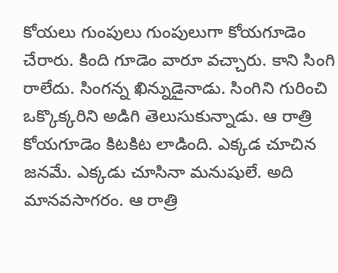కోయలు గుంపులు గుంపులుగా కోయగూడెం చేరారు. కింది గూడెం వారూ వచ్చారు. కాని సింగి రాలేదు. సింగన్న ఖిన్నుడైనాడు. సింగిని గురించి ఒక్కొక్కరిని అడిగి తెలుసుకున్నాడు. ఆ రాత్రి కోయగూడెం కిటకిట లాడింది. ఎక్కడ చూచిన జనమే. ఎక్కడు చూసినా మనుషులే. అది మానవసాగరం. ఆ రాత్రి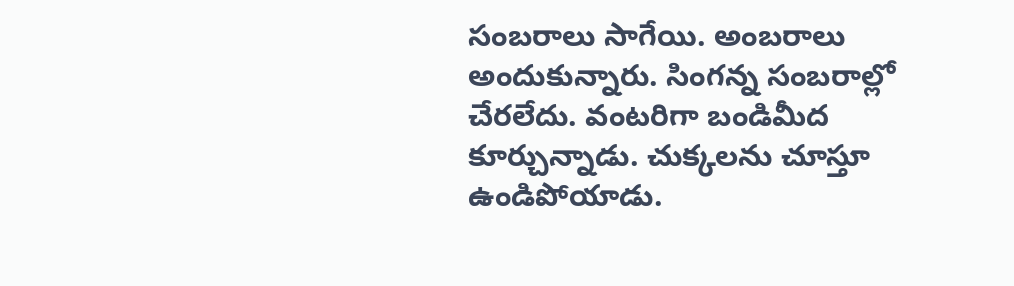సంబరాలు సాగేయి. అంబరాలు అందుకున్నారు. సింగన్న సంబరాల్లో చేరలేదు. వంటరిగా బండిమీద కూర్చున్నాడు. చుక్కలను చూస్తూ ఉండిపోయాడు.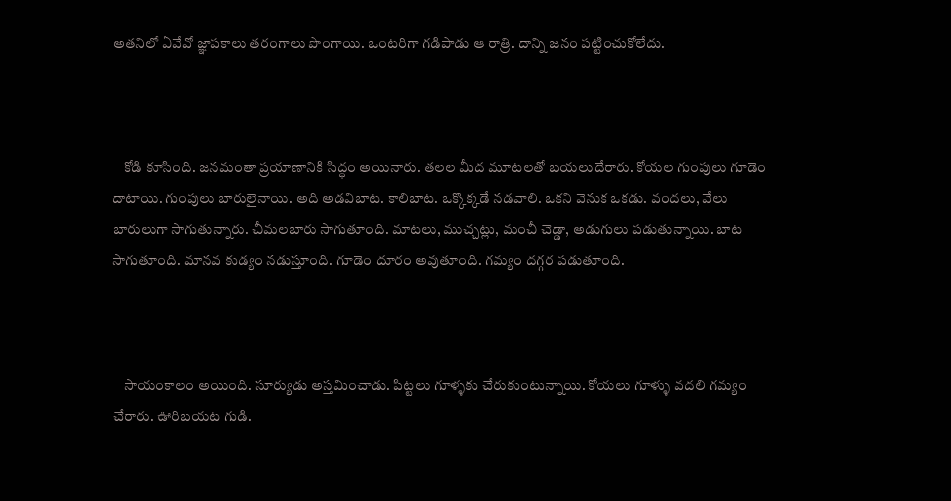అతనిలో ఏవేవో జ్ఞాపకాలు తరంగాలు పొంగాయి. ఒంటరిగా గడిపాడు ఆ రాత్రి. దాన్ని జనం పట్టించుకోలేదు.



    కోడి కూసింది. జనమంతా ప్రయాణానికి సిద్ధం అయినారు. తలల మీద మూటలతో బయలుదేరారు. కోయల గుంపులు గూడెం దాటాయి. గుంపులు బారులైనాయి. అది అడవిబాట. కాలిబాట. ఒక్కొక్కడే నడవాలి. ఒకని వెనుక ఒకడు. వందలు, వేలు బారులుగా సాగుతున్నారు. చీమలబారు సాగుతూంది. మాటలు, ముచ్చట్లు, మంచీ చెడ్డా, అడుగులు పడుతున్నాయి. బాట సాగుతూంది. మానవ కుడ్యం నడుస్తూంది. గూడెం దూరం అవుతూంది. గమ్యం దగ్గర పడుతూంది.



    సాయంకాలం అయింది. సూర్యుడు అస్తమించాడు. పిట్టలు గూళ్ళకు చేరుకుంటున్నాయి. కోయలు గూళ్ళు వదలి గమ్యం చేరారు. ఊరిబయట గుడి.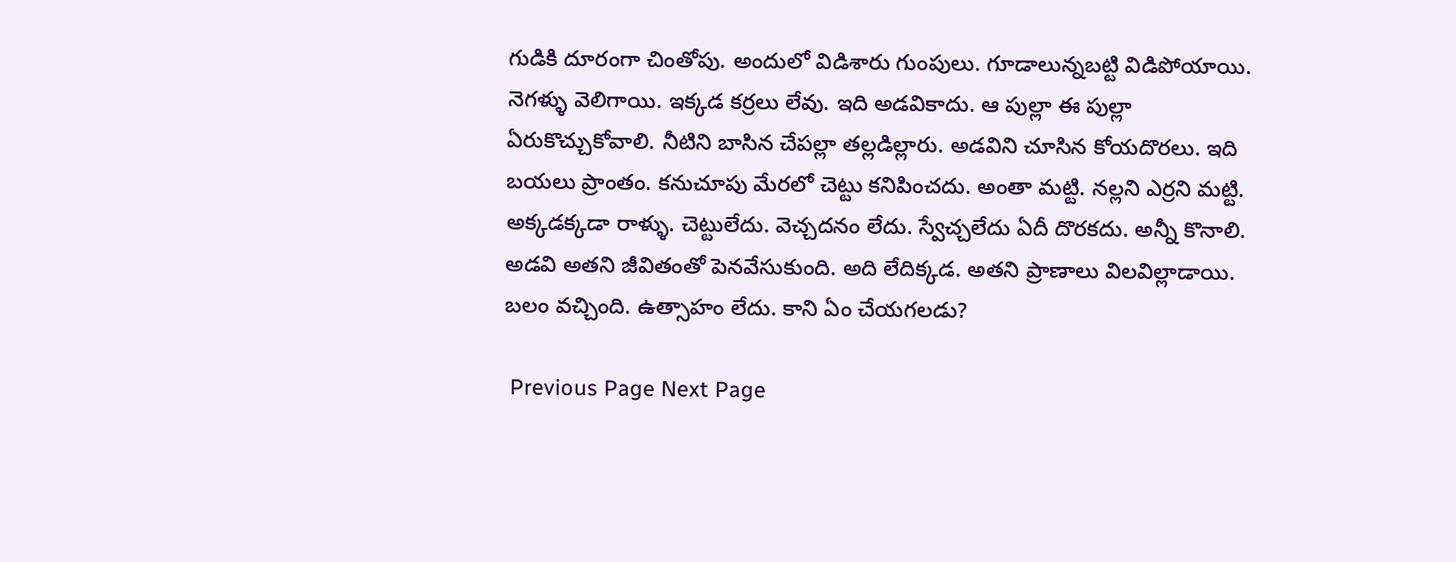గుడికి దూరంగా చింతోపు. అందులో విడిశారు గుంపులు. గూడాలున్నబట్టి విడిపోయాయి. నెగళ్ళు వెలిగాయి. ఇక్కడ కర్రలు లేవు. ఇది అడవికాదు. ఆ పుల్లా ఈ పుల్లా ఏరుకొచ్చుకోవాలి. నీటిని బాసిన చేపల్లా తల్లడిల్లారు. అడవిని చూసిన కోయదొరలు. ఇది బయలు ప్రాంతం. కనుచూపు మేరలో చెట్టు కనిపించదు. అంతా మట్టి. నల్లని ఎర్రని మట్టి. అక్కడక్కడా రాళ్ళు. చెట్టులేదు. వెచ్చదనం లేదు. స్వేచ్చలేదు ఏదీ దొరకదు. అన్నీ కొనాలి. అడవి అతని జీవితంతో పెనవేసుకుంది. అది లేదిక్కడ. అతని ప్రాణాలు విలవిల్లాడాయి. బలం వచ్చింది. ఉత్సాహం లేదు. కాని ఏం చేయగలడు?

 Previous Page Next Page